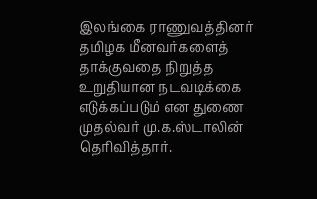இலங்கை ராணுவத்தினர் தமிழக மீனவர்களைத் தாக்குவதை நிறுத்த உறுதியான நடவடிக்கை எடுக்கப்படும் என துணை முதல்வர் மு.க.ஸ்டாலின் தெரிவித்தார்.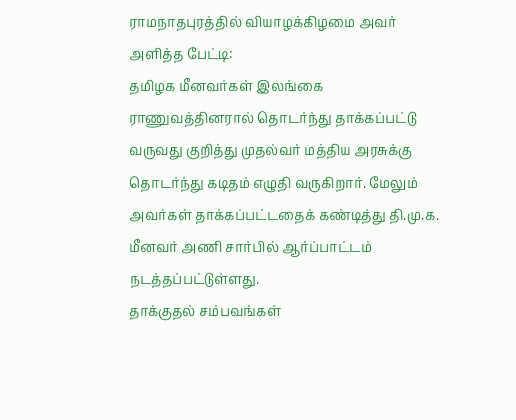ராமநாதபுரத்தில் வியாழக்கிழமை அவர் அளித்த பேட்டி:
தமிழக மீனவர்கள் இலங்கை ராணுவத்தினரால் தொடர்ந்து தாக்கப்பட்டு வருவது குறித்து முதல்வர் மத்திய அரசுக்கு தொடர்ந்து கடிதம் எழுதி வருகிறார். மேலும் அவர்கள் தாக்கப்பட்டதைக் கண்டித்து தி.மு.க. மீனவர் அணி சார்பில் ஆர்ப்பாட்டம் நடத்தப்பட்டுள்ளது.
தாக்குதல் சம்பவங்கள்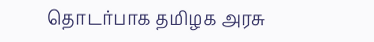தொடர்பாக தமிழக அரசு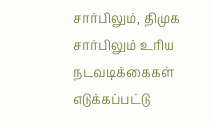சார்பிலும், திமுக சார்பிலும் உரிய நடவடிக்கைகள் எடுக்கப்பட்டு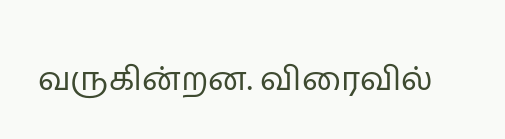வருகின்றன. விரைவில்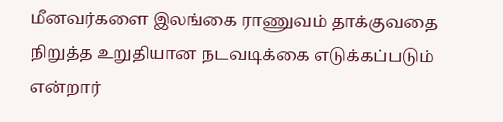மீனவர்களை இலங்கை ராணுவம் தாக்குவதை நிறுத்த உறுதியான நடவடிக்கை எடுக்கப்படும் என்றார்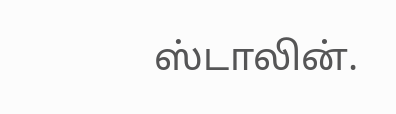ஸ்டாலின்.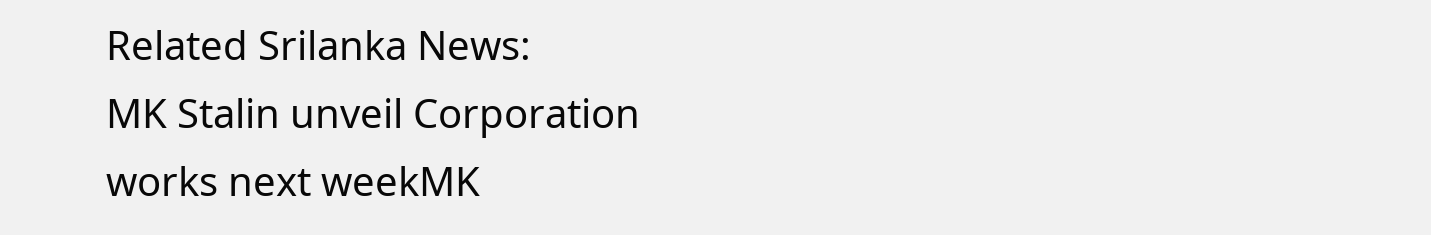Related Srilanka News:
MK Stalin unveil Corporation works next weekMK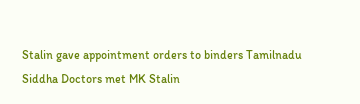Stalin gave appointment orders to binders Tamilnadu
Siddha Doctors met MK Stalin